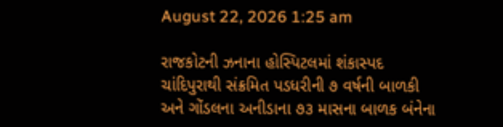August 22, 2026 1:25 am

રાજકોટની ઝનાના હોસ્પિટલમાં શંકાસ્પદ ચાંદિપુરાથી સંક્રમિત પડધરીની ૭ વર્ષની બાળકી અને ગોંડલના અનીડાના ૭૩ માસના બાળક બંનેના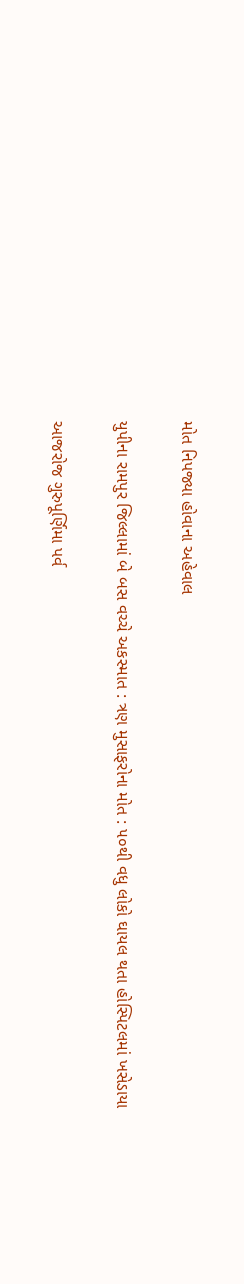મોત નિપજ્યા હોવાના અહેવાલ

યુપીના રામપુર જિલ્લામાં બે બસ વચ્ચે અકસ્માત : ત્રણ મુસાફરોના મોત : ૫૦થી વધુ લોકો ઘાયલ થતા હોસ્પિટલમાં ખસેડાયા

આજરોજ ગુરુપૂર્ણિમા પર્વ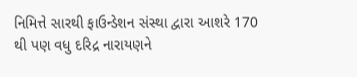નિમિત્તે સારથી ફાઉન્ડેશન સંસ્થા દ્વારા આશરે 170 થી પણ વધુ દરિદ્ર નારાયણને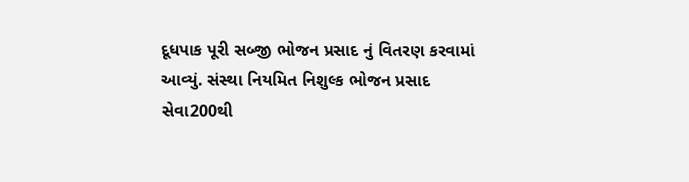દૂધપાક પૂરી સબ્જી ભોજન પ્રસાદ નું વિતરણ કરવામાં આવ્યું. સંસ્થા નિયમિત નિશુલ્ક ભોજન પ્રસાદ સેવા200થી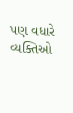પણ વધારે વ્યક્તિઓ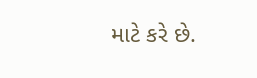માટે કરે છે.